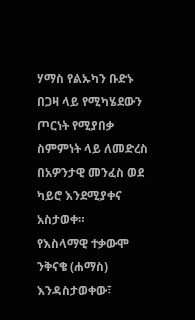ሃማስ የልኡካን ቡድኑ በጋዛ ላይ የሚካሄደውን ጦርነት የሚያበቃ ስምምነት ላይ ለመድረስ በአዎንታዊ መንፈስ ወደ ካይሮ እንደሚያቀና አስታወቀ።
የእስላማዊ ተቃውሞ ንቅናቄ (ሐማስ) እንዳስታወቀው፣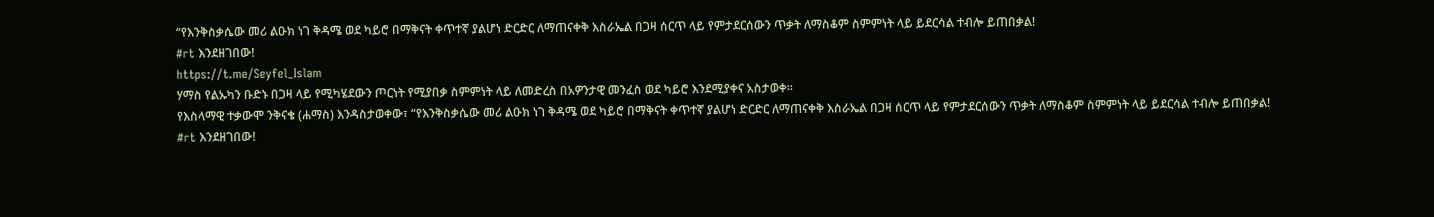“የእንቅስቃሴው መሪ ልዑክ ነገ ቅዳሜ ወደ ካይሮ በማቅናት ቀጥተኛ ያልሆነ ድርድር ለማጠናቀቅ እስራኤል በጋዛ ሰርጥ ላይ የምታደርሰውን ጥቃት ለማስቆም ስምምነት ላይ ይደርሳል ተብሎ ይጠበቃል!
#rt እንደዘገበው!
https://t.me/Seyfel_Islam
ሃማስ የልኡካን ቡድኑ በጋዛ ላይ የሚካሄደውን ጦርነት የሚያበቃ ስምምነት ላይ ለመድረስ በአዎንታዊ መንፈስ ወደ ካይሮ እንደሚያቀና አስታወቀ።
የእስላማዊ ተቃውሞ ንቅናቄ (ሐማስ) እንዳስታወቀው፣ “የእንቅስቃሴው መሪ ልዑክ ነገ ቅዳሜ ወደ ካይሮ በማቅናት ቀጥተኛ ያልሆነ ድርድር ለማጠናቀቅ እስራኤል በጋዛ ሰርጥ ላይ የምታደርሰውን ጥቃት ለማስቆም ስምምነት ላይ ይደርሳል ተብሎ ይጠበቃል!
#rt እንደዘገበው!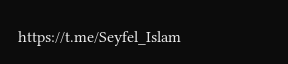https://t.me/Seyfel_Islam